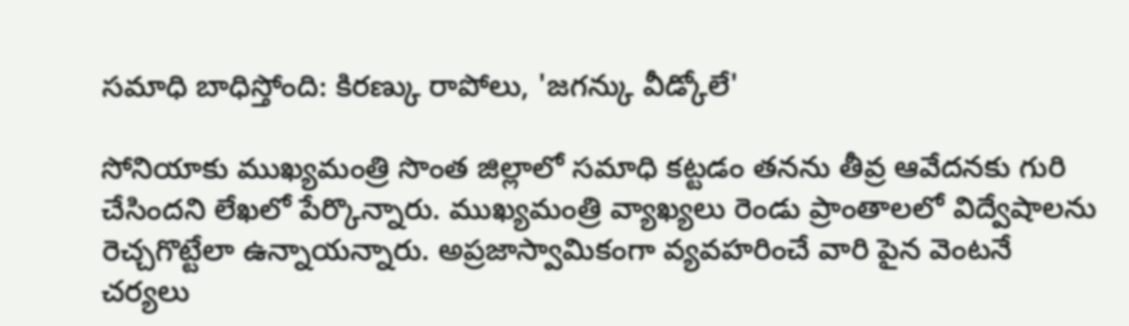సమాధి బాధిస్తోంది: కిరణ్కు రాపోలు, 'జగన్కు వీడ్కోలే'

సోనియాకు ముఖ్యమంత్రి సొంత జిల్లాలో సమాధి కట్టడం తనను తీవ్ర ఆవేదనకు గురి చేసిందని లేఖలో పేర్కొన్నారు. ముఖ్యమంత్రి వ్యాఖ్యలు రెండు ప్రాంతాలలో విద్వేషాలను రెచ్చగొట్టేలా ఉన్నాయన్నారు. అప్రజాస్వామికంగా వ్యవహరించే వారి పైన వెంటనే చర్యలు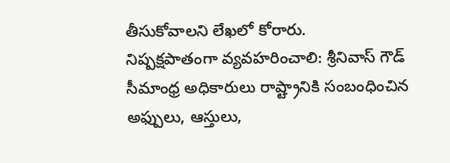తీసుకోవాలని లేఖలో కోరారు.
నిష్పక్షపాతంగా వ్యవహరించాలి: శ్రీనివాస్ గౌడ్
సీమాంధ్ర అధికారులు రాష్ట్రానికి సంబంధించిన అఫ్పులు, ఆస్తులు,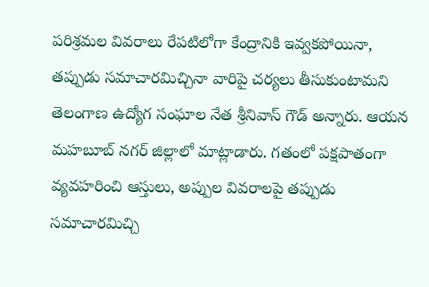పరిశ్రమల వివరాలు రేపటిలోగా కేంద్రానికి ఇవ్వకపోయినా, తప్పుడు సమాచారమిచ్చినా వారిపై చర్యలు తీసుకుంటామని తెలంగాణ ఉద్యోగ సంఘాల నేత శ్రీనివాస్ గౌడ్ అన్నారు. ఆయన మహబూబ్ నగర్ జిల్లాలో మాట్లాడారు. గతంలో పక్షపాతంగా వ్యవహరించి ఆస్తులు, అప్పుల వివరాలపై తప్పుడు సమాచారమిచ్చి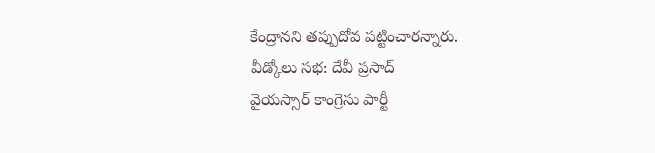కేంద్రానని తప్పుదోవ పట్టించారన్నారు.
వీడ్కోలు సభ: దేవీ ప్రసాద్
వైయస్సార్ కాంగ్రెసు పార్టీ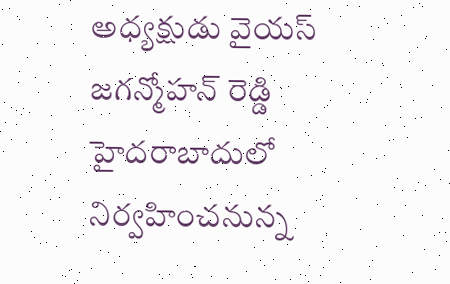అధ్యక్షుడు వైయస్ జగన్మోహన్ రెడ్డి హైదరాబాదులో నిర్వహించనున్న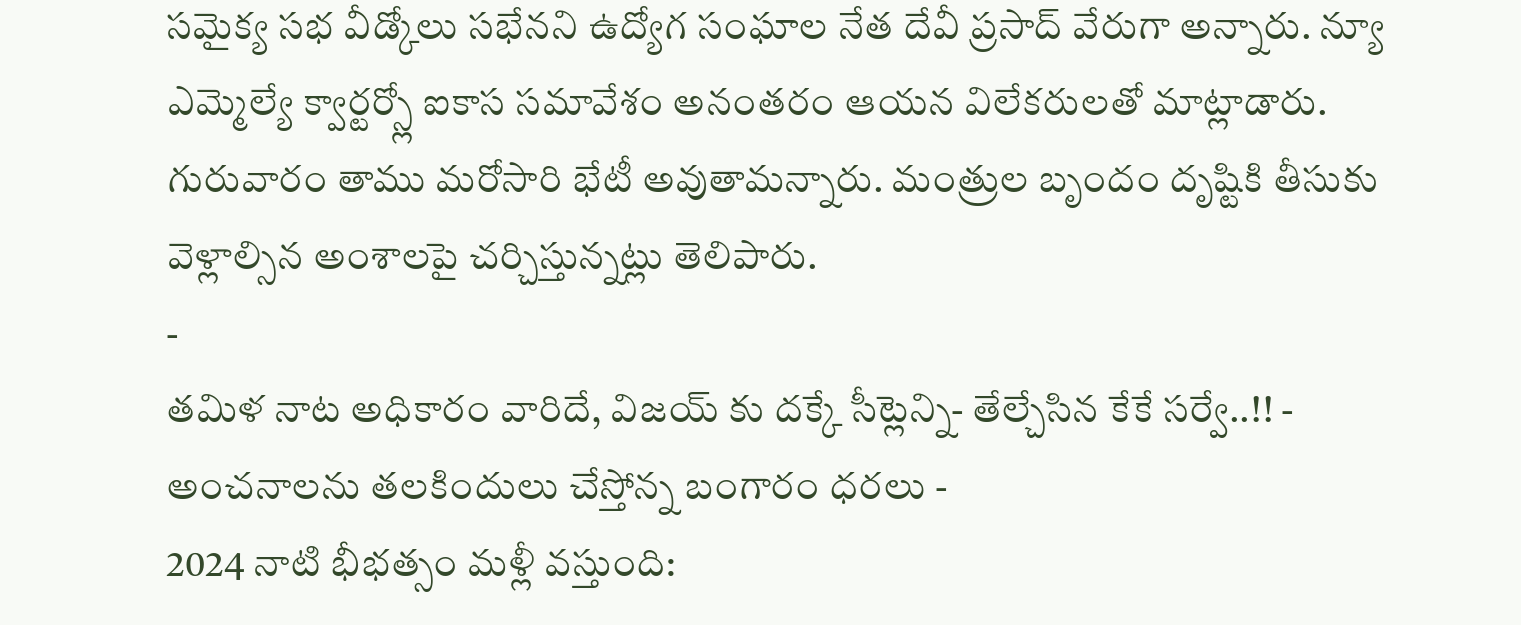సమైక్య సభ వీడ్కోలు సభేనని ఉద్యోగ సంఘాల నేత దేవీ ప్రసాద్ వేరుగా అన్నారు. న్యూ ఎమ్మెల్యే క్వార్టర్స్లో ఐకాస సమావేశం అనంతరం ఆయన విలేకరులతో మాట్లాడారు. గురువారం తాము మరోసారి భేటీ అవుతామన్నారు. మంత్రుల బృందం దృష్టికి తీసుకు వెళ్లాల్సిన అంశాలపై చర్చిస్తున్నట్లు తెలిపారు.
-
తమిళ నాట అధికారం వారిదే, విజయ్ కు దక్కే సీట్లెన్ని- తేల్చేసిన కేకే సర్వే..!! -
అంచనాలను తలకిందులు చేస్తోన్న బంగారం ధరలు -
2024 నాటి భీభత్సం మళ్లీ వస్తుంది: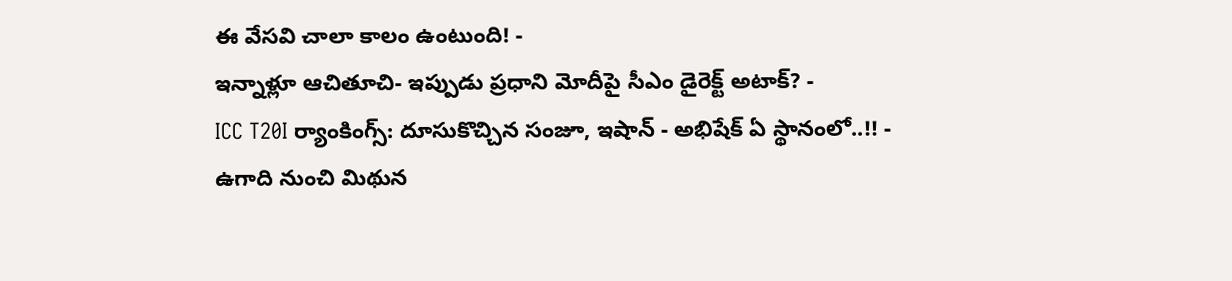ఈ వేసవి చాలా కాలం ఉంటుంది! -
ఇన్నాళ్లూ ఆచితూచి- ఇప్పుడు ప్రధాని మోదీపై సీఎం డైరెక్ట్ అటాక్? -
ICC T20I ర్యాంకింగ్స్: దూసుకొచ్చిన సంజూ, ఇషాన్ - అభిషేక్ ఏ స్థానంలో..!! -
ఉగాది నుంచి మిథున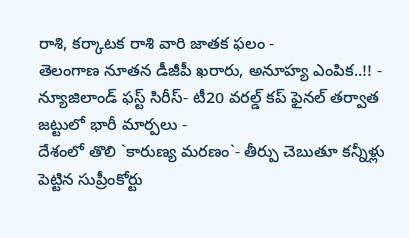రాశి, కర్కాటక రాశి వారి జాతక ఫలం -
తెలంగాణ నూతన డీజీపీ ఖరారు, అనూహ్య ఎంపిక..!! -
న్యూజిలాండ్ ఫస్ట్ సిరీస్- టీ20 వరల్డ్ కప్ ఫైనల్ తర్వాత జట్టులో భారీ మార్పలు -
దేశంలో తొలి `కారుణ్య మరణం`- తీర్పు చెబుతూ కన్నీళ్లు పెట్టిన సుప్రీంకోర్టు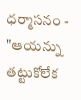ధర్మాసనం -
"ఆయన్ను తట్టుకోలేక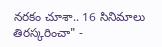నరకం చూశా.. 16 సినిమాలు తిరస్కరించా" -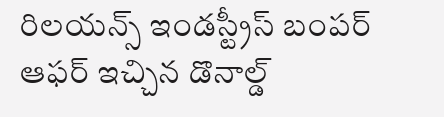రిలయన్స్ ఇండస్ట్రీస్ బంపర్ ఆఫర్ ఇచ్చిన డొనాల్డ్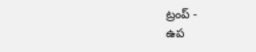ట్రంప్ -
ఉప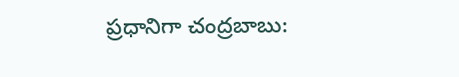ప్రధానిగా చంద్రబాబు: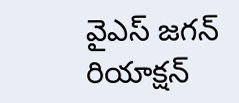వైఎస్ జగన్ రియాక్షన్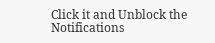Click it and Unblock the Notifications